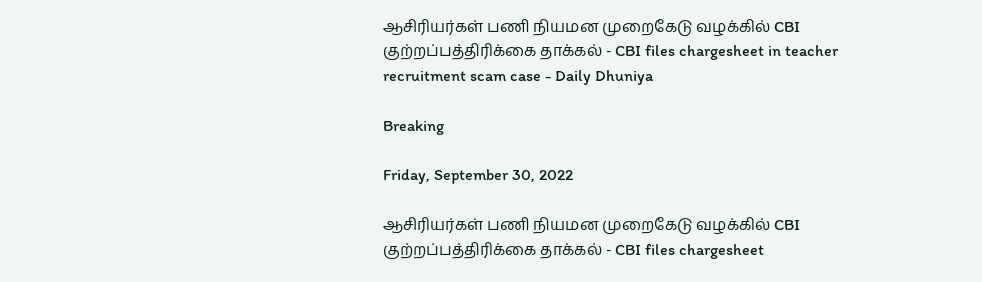ஆசிரியர்கள் பணி நியமன முறைகேடு வழக்கில் CBI குற்றப்பத்திரிக்கை தாக்கல் - CBI files chargesheet in teacher recruitment scam case - Daily Dhuniya

Breaking

Friday, September 30, 2022

ஆசிரியர்கள் பணி நியமன முறைகேடு வழக்கில் CBI குற்றப்பத்திரிக்கை தாக்கல் - CBI files chargesheet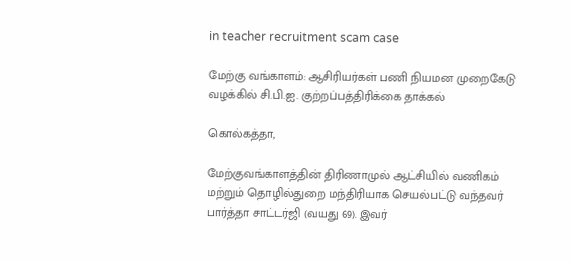in teacher recruitment scam case

மேற்கு வங்காளம்: ஆசிரியர்கள் பணி நியமன முறைகேடு வழக்கில் சி.பி.ஐ. குற்றப்பத்திரிக்கை தாக்கல்

கொல்கத்தா,

மேற்குவங்காளத்தின் திரிணாமுல் ஆட்சியில் வணிகம் மற்றும் தொழில்துறை மந்திரியாக செயல்பட்டு வந்தவர் பார்த்தா சாட்டர்ஜி (வயது 69). இவர்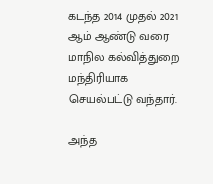கடந்த 2014 முதல் 2021 ஆம் ஆண்டு வரை மாநில கல்வித்துறை மந்திரியாக செயல்பட்டு வந்தார்.

அந்த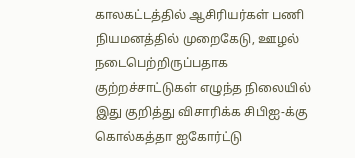காலகட்டத்தில் ஆசிரியர்கள் பணி நியமனத்தில் முறைகேடு, ஊழல் நடைபெற்றிருப்பதாக குற்றச்சாட்டுகள் எழுந்த நிலையில் இது குறித்து விசாரிக்க சிபிஐ-க்கு கொல்கத்தா ஐகோர்ட்டு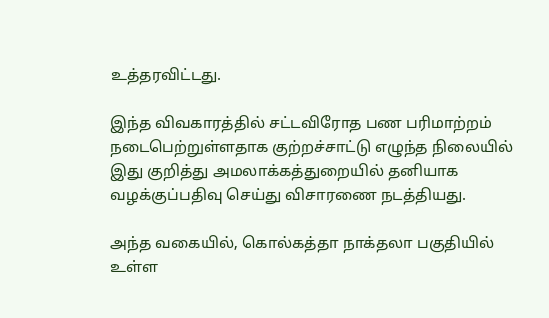உத்தரவிட்டது.

இந்த விவகாரத்தில் சட்டவிரோத பண பரிமாற்றம் நடைபெற்றுள்ளதாக குற்றச்சாட்டு எழுந்த நிலையில் இது குறித்து அமலாக்கத்துறையில் தனியாக வழக்குப்பதிவு செய்து விசாரணை நடத்தியது.

அந்த வகையில், கொல்கத்தா நாக்தலா பகுதியில் உள்ள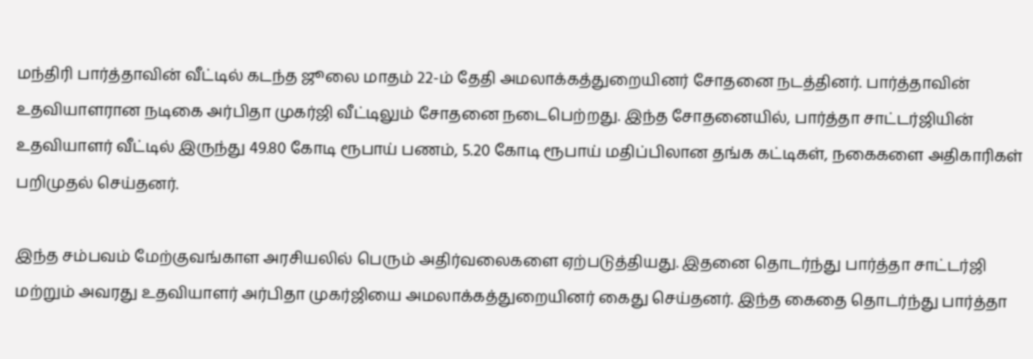மந்திரி பார்த்தாவின் வீட்டில் கடந்த ஜூலை மாதம் 22-ம் தேதி அமலாக்கத்துறையினர் சோதனை நடத்தினர். பார்த்தாவின் உதவியாளரான நடிகை அர்பிதா முகர்ஜி வீட்டிலும் சோதனை நடைபெற்றது. இந்த சோதனையில், பார்த்தா சாட்டர்ஜியின் உதவியாளர் வீட்டில் இருந்து 49.80 கோடி ரூபாய் பணம், 5.20 கோடி ரூபாய் மதிப்பிலான தங்க கட்டிகள், நகைகளை அதிகாரிகள் பறிமுதல் செய்தனர்.

இந்த சம்பவம் மேற்குவங்காள அரசியலில் பெரும் அதிர்வலைகளை ஏற்படுத்தியது. இதனை தொடர்ந்து பார்த்தா சாட்டர்ஜி மற்றும் அவரது உதவியாளர் அர்பிதா முகர்ஜியை அமலாக்கத்துறையினர் கைது செய்தனர். இந்த கைதை தொடர்ந்து பார்த்தா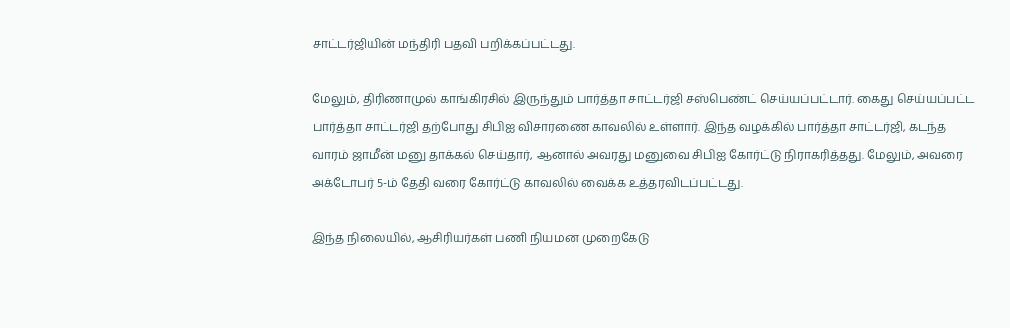சாட்டர்ஜியின் மந்திரி பதவி பறிக்கப்பட்டது.

மேலும், திரிணாமுல் காங்கிரசில் இருந்தும் பார்த்தா சாட்டர்ஜி சஸ்பெண்ட் செய்யப்பட்டார். கைது செய்யப்பட்ட பார்த்தா சாட்டர்ஜி தற்போது சிபிஐ விசாரணை காவலில் உள்ளார். இந்த வழக்கில் பார்த்தா சாட்டர்ஜி, கடந்த வாரம் ஜாமீன் மனு தாக்கல் செய்தார், ஆனால் அவரது மனுவை சிபிஐ கோர்ட்டு நிராகரித்தது. மேலும், அவரை அக்டோபர் 5-ம் தேதி வரை கோர்ட்டு காவலில் வைக்க உத்தரவிடப்பட்டது.

இந்த நிலையில், ஆசிரியர்கள் பணி நியமன முறைகேடு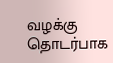வழக்கு தொடர்பாக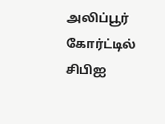அலிப்பூர் கோர்ட்டில் சிபிஐ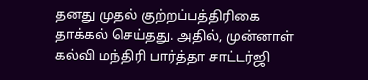தனது முதல் குற்றப்பத்திரிகை தாக்கல் செய்தது. அதில், முன்னாள் கல்வி மந்திரி பார்த்தா சாட்டர்ஜி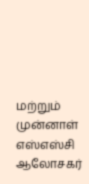மற்றும் முன்னாள் எஸ்எஸ்சி ஆலோசகர்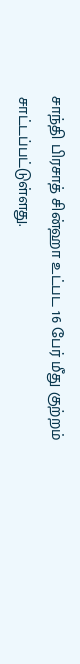சாந்தி பிரசாத் சின்ஹா உட்பட 16 பேர் மீது குற்றம் சாட்டப்பட்டுள்ளது.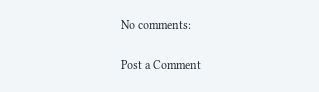No comments:

Post a Comment